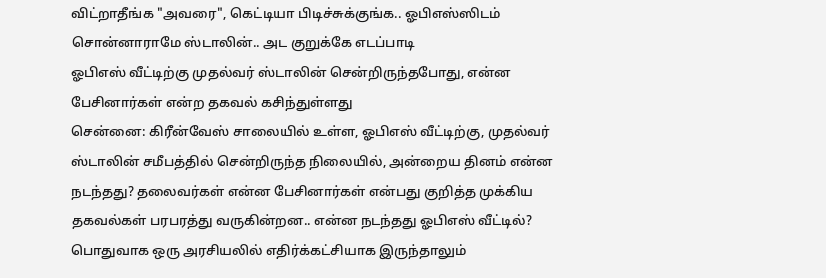விட்றாதீங்க "அவரை", கெட்டியா பிடிச்சுக்குங்க.. ஓபிஎஸ்ஸிடம் சொன்னாராமே ஸ்டாலின்.. அட குறுக்கே எடப்பாடி
ஓபிஎஸ் வீட்டிற்கு முதல்வர் ஸ்டாலின் சென்றிருந்தபோது, என்ன பேசினார்கள் என்ற தகவல் கசிந்துள்ளது
சென்னை: கிரீன்வேஸ் சாலையில் உள்ள, ஓபிஎஸ் வீட்டிற்கு, முதல்வர் ஸ்டாலின் சமீபத்தில் சென்றிருந்த நிலையில், அன்றைய தினம் என்ன நடந்தது? தலைவர்கள் என்ன பேசினார்கள் என்பது குறித்த முக்கிய தகவல்கள் பரபரத்து வருகின்றன.. என்ன நடந்தது ஓபிஎஸ் வீட்டில்?
பொதுவாக ஒரு அரசியலில் எதிர்க்கட்சியாக இருந்தாலும்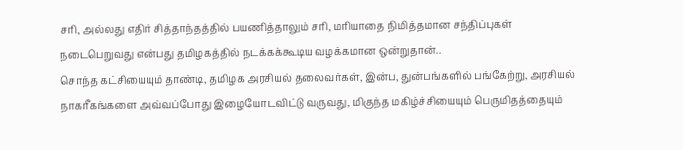சரி, அல்லது எதிர் சித்தாந்தத்தில் பயணித்தாலும் சரி, மரியாதை நிமித்தமான சந்திப்புகள் நடைபெறுவது என்பது தமிழகத்தில் நடக்கக்கூடிய வழக்கமான ஒன்றுதான்..
சொந்த கட்சியையும் தாண்டி, தமிழக அரசியல் தலைவர்கள், இன்ப, துன்பங்களில் பங்கேற்று, அரசியல் நாகரீகங்களை அவ்வப்போது இழையோடவிட்டு வருவது, மிகுந்த மகிழ்ச்சியையும் பெருமிதத்தையும்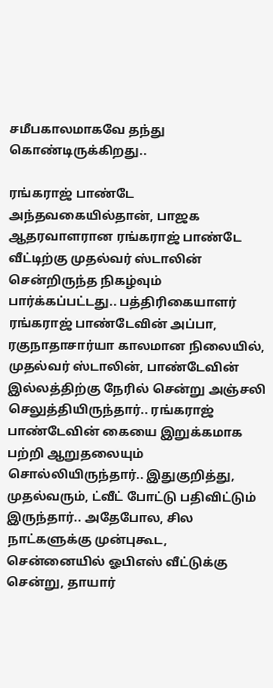சமீபகாலமாகவே தந்து கொண்டிருக்கிறது..

ரங்கராஜ் பாண்டே
அந்தவகையில்தான், பாஜக ஆதரவாளரான ரங்கராஜ் பாண்டே வீட்டிற்கு முதல்வர் ஸ்டாலின் சென்றிருந்த நிகழ்வும் பார்க்கப்பட்டது.. பத்திரிகையாளர் ரங்கராஜ் பாண்டேவின் அப்பா, ரகுநாதாசார்யா காலமான நிலையில், முதல்வர் ஸ்டாலின், பாண்டேவின் இல்லத்திற்கு நேரில் சென்று அஞ்சலி செலுத்தியிருந்தார்.. ரங்கராஜ் பாண்டேவின் கையை இறுக்கமாக பற்றி ஆறுதலையும் சொல்லியிருந்தார்.. இதுகுறித்து, முதல்வரும், ட்வீட் போட்டு பதிவிட்டும் இருந்தார்.. அதேபோல, சில நாட்களுக்கு முன்புகூட, சென்னையில் ஓபிஎஸ் வீட்டுக்கு சென்று, தாயார்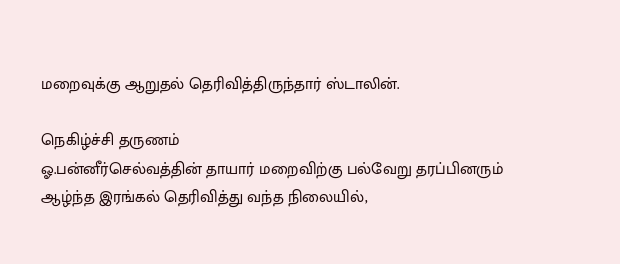மறைவுக்கு ஆறுதல் தெரிவித்திருந்தார் ஸ்டாலின்.

நெகிழ்ச்சி தருணம்
ஓ.பன்னீர்செல்வத்தின் தாயார் மறைவிற்கு பல்வேறு தரப்பினரும் ஆழ்ந்த இரங்கல் தெரிவித்து வந்த நிலையில்,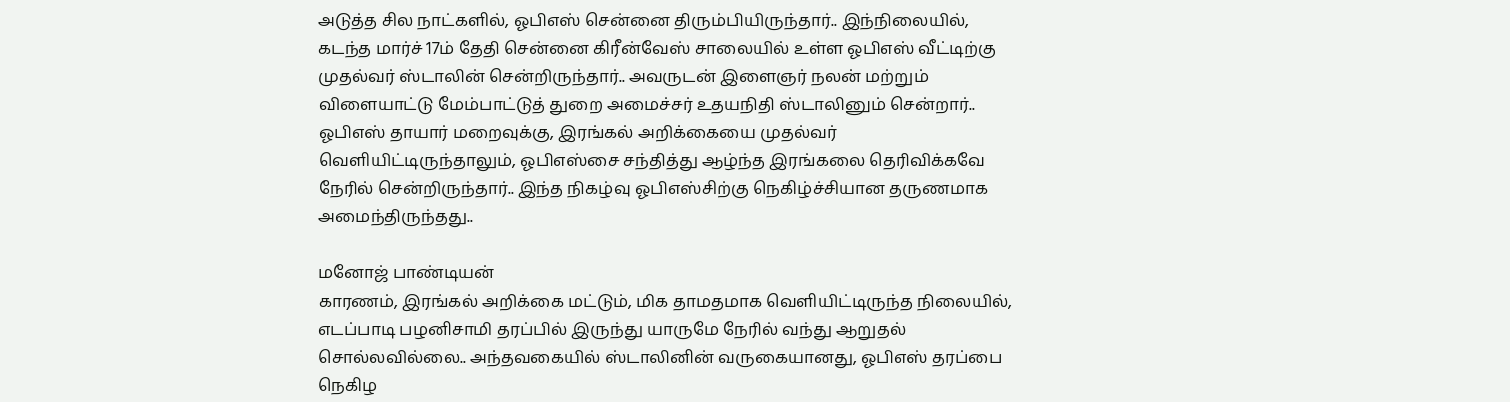அடுத்த சில நாட்களில், ஓபிஎஸ் சென்னை திரும்பியிருந்தார்.. இந்நிலையில், கடந்த மார்ச் 17ம் தேதி சென்னை கிரீன்வேஸ் சாலையில் உள்ள ஓபிஎஸ் வீட்டிற்கு முதல்வர் ஸ்டாலின் சென்றிருந்தார்.. அவருடன் இளைஞர் நலன் மற்றும் விளையாட்டு மேம்பாட்டுத் துறை அமைச்சர் உதயநிதி ஸ்டாலினும் சென்றார்.. ஓபிஎஸ் தாயார் மறைவுக்கு, இரங்கல் அறிக்கையை முதல்வர் வெளியிட்டிருந்தாலும், ஓபிஎஸ்சை சந்தித்து ஆழ்ந்த இரங்கலை தெரிவிக்கவே நேரில் சென்றிருந்தார்.. இந்த நிகழ்வு ஓபிஎஸ்சிற்கு நெகிழ்ச்சியான தருணமாக அமைந்திருந்தது..

மனோஜ் பாண்டியன்
காரணம், இரங்கல் அறிக்கை மட்டும், மிக தாமதமாக வெளியிட்டிருந்த நிலையில், எடப்பாடி பழனிசாமி தரப்பில் இருந்து யாருமே நேரில் வந்து ஆறுதல் சொல்லவில்லை.. அந்தவகையில் ஸ்டாலினின் வருகையானது, ஓபிஎஸ் தரப்பை நெகிழ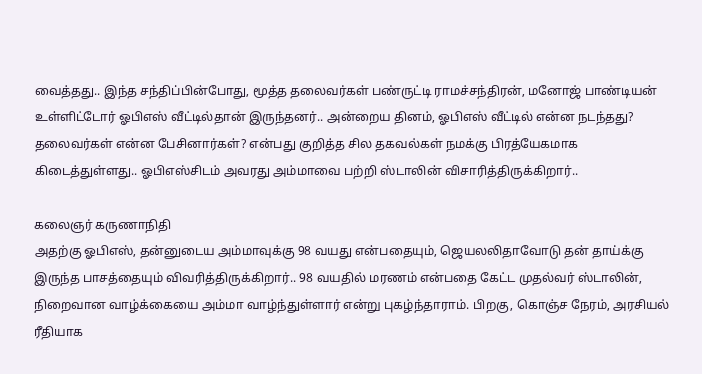வைத்தது.. இந்த சந்திப்பின்போது, மூத்த தலைவர்கள் பண்ருட்டி ராமச்சந்திரன், மனோஜ் பாண்டியன் உள்ளிட்டோர் ஓபிஎஸ் வீட்டில்தான் இருந்தனர்.. அன்றைய தினம், ஓபிஎஸ் வீட்டில் என்ன நடந்தது? தலைவர்கள் என்ன பேசினார்கள்? என்பது குறித்த சில தகவல்கள் நமக்கு பிரத்யேகமாக கிடைத்துள்ளது.. ஓபிஎஸ்சிடம் அவரது அம்மாவை பற்றி ஸ்டாலின் விசாரித்திருக்கிறார்..

கலைஞர் கருணாநிதி
அதற்கு ஓபிஎஸ், தன்னுடைய அம்மாவுக்கு 98 வயது என்பதையும், ஜெயலலிதாவோடு தன் தாய்க்கு இருந்த பாசத்தையும் விவரித்திருக்கிறார்.. 98 வயதில் மரணம் என்பதை கேட்ட முதல்வர் ஸ்டாலின், நிறைவான வாழ்க்கையை அம்மா வாழ்ந்துள்ளார் என்று புகழ்ந்தாராம். பிறகு, கொஞ்ச நேரம், அரசியல் ரீதியாக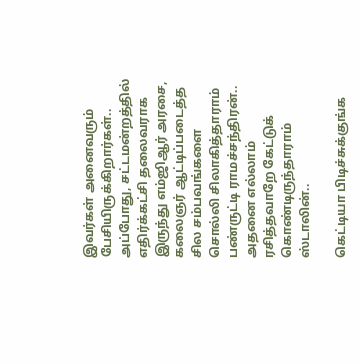இவர்கள் அனைவரும் பேசியிருக்கிறார்கள்.. அப்போது, சட்டமன்றத்தில் எதிர்க்கட்சி தலைவராக இருந்து எம்ஜிஆர் அரசை, கலைஞர் ஆட்டிப்படைத்த சில சம்பவங்களை சொல்லி சிலாகித்தாராம் பண்ருட்டி ராமச்சந்திரன்.. அதனை எல்லாம் ரசித்தவாறே கேட்டுக் கொண்டிருந்தாராம் ஸ்டாலின்..

கெட்டியா பிடிச்சுக்குங்க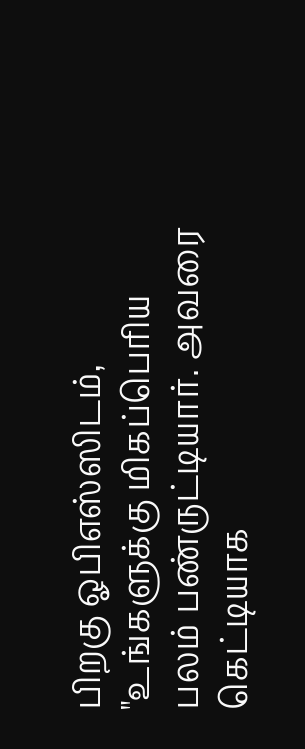பிறகு ஓபிஎஸ்ஸிடம், "உங்களுக்கு மிகப்பெரிய பலம் பண்ருட்டியார். அவரை கெட்டியாக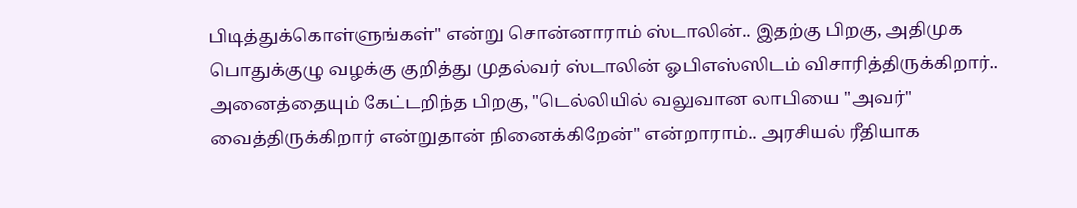பிடித்துக்கொள்ளுங்கள்" என்று சொன்னாராம் ஸ்டாலின்.. இதற்கு பிறகு, அதிமுக பொதுக்குழு வழக்கு குறித்து முதல்வர் ஸ்டாலின் ஓபிஎஸ்ஸிடம் விசாரித்திருக்கிறார்.. அனைத்தையும் கேட்டறிந்த பிறகு, "டெல்லியில் வலுவான லாபியை "அவர்" வைத்திருக்கிறார் என்றுதான் நினைக்கிறேன்" என்றாராம்.. அரசியல் ரீதியாக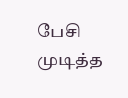பேசி முடித்த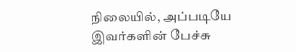நிலையில், அப்படியே இவர்களின் பேச்சு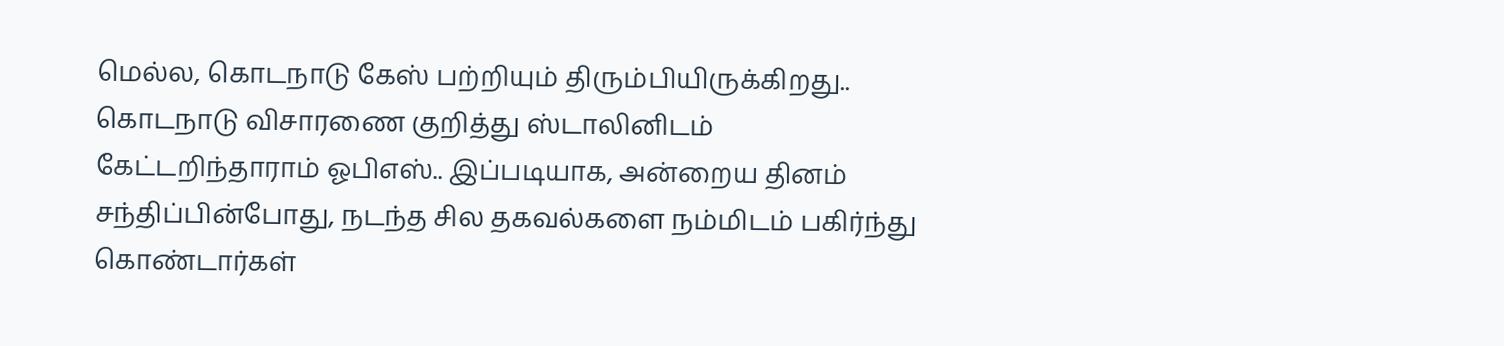மெல்ல, கொடநாடு கேஸ் பற்றியும் திரும்பியிருக்கிறது.. கொடநாடு விசாரணை குறித்து ஸ்டாலினிடம் கேட்டறிந்தாராம் ஓபிஎஸ்.. இப்படியாக, அன்றைய தினம் சந்திப்பின்போது, நடந்த சில தகவல்களை நம்மிடம் பகிர்ந்து கொண்டார்கள்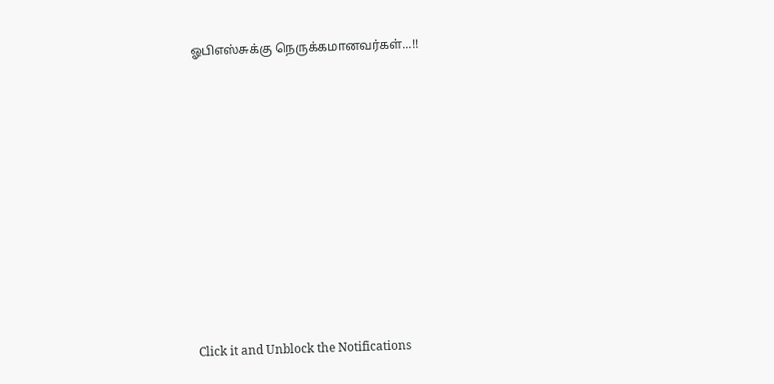ஓபிஎஸ்சுக்கு நெருக்கமானவர்கள்...!!












Click it and Unblock the Notifications